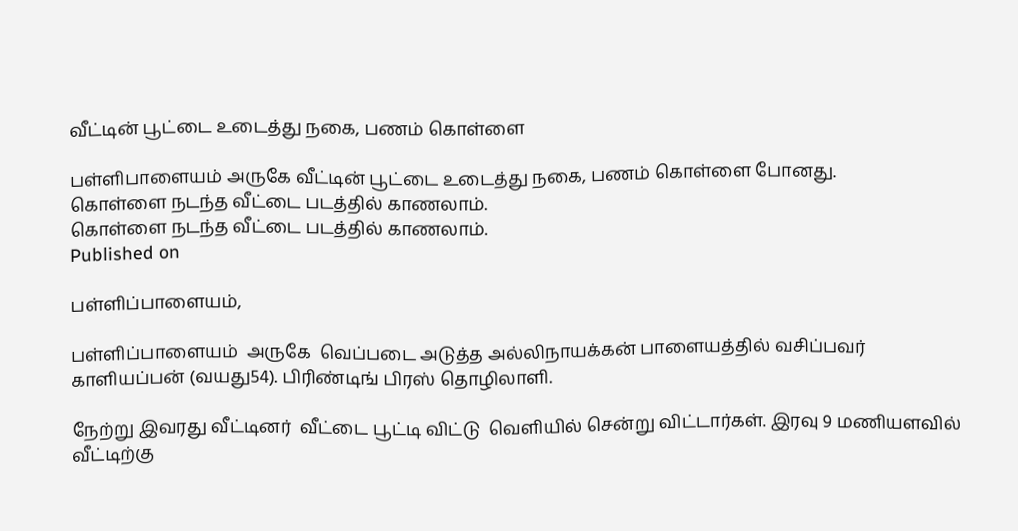வீட்டின் பூட்டை உடைத்து நகை, பணம் கொள்ளை

பள்ளிபாளையம் அருகே வீட்டின் பூட்டை உடைத்து நகை, பணம் கொள்ளை போனது.
கொள்ளை நடந்த வீட்டை படத்தில் காணலாம்.
கொள்ளை நடந்த வீட்டை படத்தில் காணலாம்.
Published on

பள்ளிப்பாளையம்,

பள்ளிப்பாளையம்  அருகே  வெப்படை அடுத்த அல்லிநாயக்கன் பாளையத்தில் வசிப்பவர் காளியப்பன் (வயது54). பிரிண்டிங் பிரஸ் தொழிலாளி.

நேற்று இவரது வீட்டினர்  வீட்டை பூட்டி விட்டு  வெளியில் சென்று விட்டார்கள். இரவு 9 மணியளவில் வீட்டிற்கு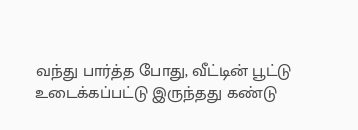வந்து பார்த்த போது, வீட்டின் பூட்டு உடைக்கப்பட்டு இருந்தது கண்டு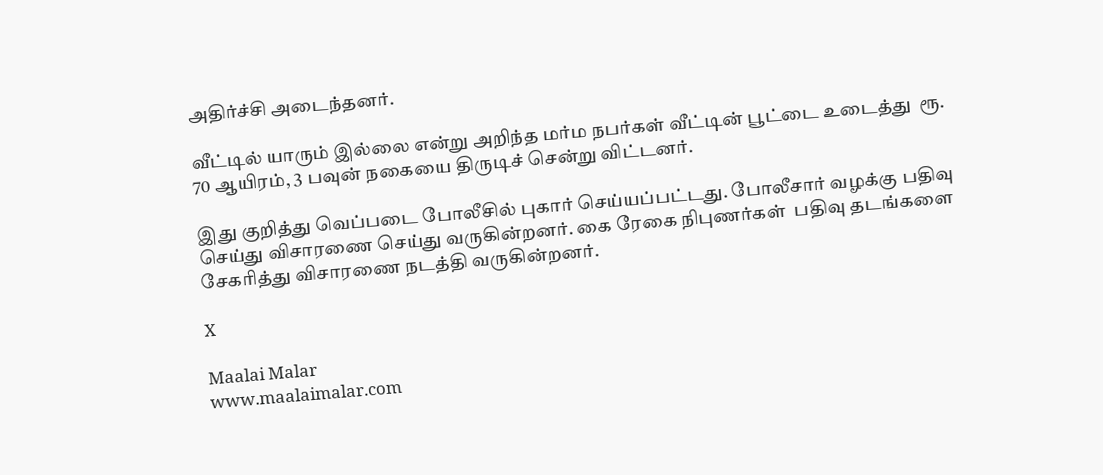அதிர்ச்சி அடைந்தனர்.

வீட்டில் யாரும் இல்லை என்று அறிந்த மர்ம நபர்கள் வீட்டின் பூட்டை உடைத்து  ரூ. 70 ஆயிரம், 3 பவுன் நகையை திருடிச் சென்று விட்டனர்.

இது குறித்து வெப்படை போலீசில் புகார் செய்யப்பட்டது. போலீசார் வழக்கு பதிவு செய்து விசாரணை செய்து வருகின்றனர். கை ரேகை நிபுணர்கள்  பதிவு தடங்களை சேகரித்து‌ விசாரணை நடத்தி வருகின்றனர்.

X

Maalai Malar
www.maalaimalar.com